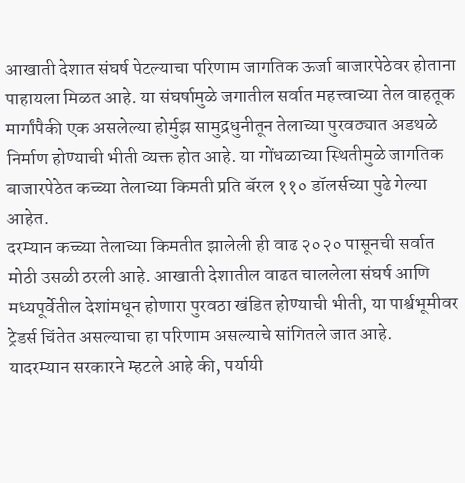आखाती देशात संघर्ष पेटल्याचा परिणाम जागतिक ऊर्जा बाजारपेठेवर होताना पाहायला मिळत आहे. या संघर्षामुळे जगातील सर्वात महत्त्वाच्या तेल वाहतूक मार्गांपैकी एक असलेल्या होर्मुझ सामुद्रधुनीतून तेलाच्या पुरवठ्यात अडथळे निर्माण होण्याची भीती व्यक्त होत आहे. या गोंधळाच्या स्थितीमुळे जागतिक बाजारपेठेत कच्च्या तेलाच्या किमती प्रति बॅरल ११० डॉलर्सच्या पुढे गेल्या आहेत.
दरम्यान कच्च्या तेलाच्या किमतीत झालेली ही वाढ २०२० पासूनची सर्वात मोठी उसळी ठरली आहे. आखाती देशातील वाढत चाललेला संघर्ष आणि मध्यपूर्वेतील देशांमधून होणारा पुरवठा खंडित होण्याची भीती, या पार्श्वभूमीवर ट्रेडर्स चिंतेत असल्याचा हा परिणाम असल्याचे सांगितले जात आहे.
यादरम्यान सरकारने म्हटले आहे की, पर्यायी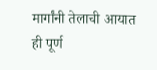मार्गांनी तेलाची आयात ही पूर्ण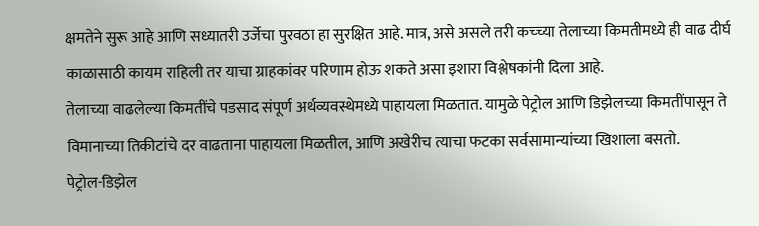क्षमतेने सुरू आहे आणि सध्यातरी उर्जेचा पुरवठा हा सुरक्षित आहे. मात्र, असे असले तरी कच्च्या तेलाच्या किमतीमध्ये ही वाढ दीर्घ काळासाठी कायम राहिली तर याचा ग्राहकांवर परिणाम होऊ शकते असा इशारा विश्लेषकांनी दिला आहे.
तेलाच्या वाढलेल्या किमतींचे पडसाद संपूर्ण अर्थव्यवस्थेमध्ये पाहायला मिळतात. यामुळे पेट्रोल आणि डिझेलच्या किमतींपासून ते विमानाच्या तिकीटांचे दर वाढताना पाहायला मिळतील, आणि अखेरीच त्याचा फटका सर्वसामान्यांच्या खिशाला बसतो.
पेट्रोल-डिझेल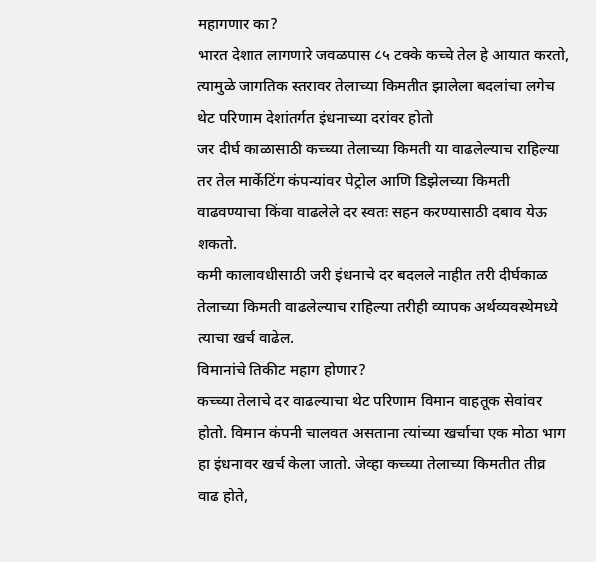महागणार का?
भारत देशात लागणारे जवळपास ८५ टक्के कच्चे तेल हे आयात करतो, त्यामुळे जागतिक स्तरावर तेलाच्या किमतीत झालेला बदलांचा लगेच थेट परिणाम देशांतर्गत इंधनाच्या दरांवर होतो
जर दीर्घ काळासाठी कच्च्या तेलाच्या किमती या वाढलेल्याच राहिल्या तर तेल मार्केटिंग कंपन्यांवर पेट्रोल आणि डिझेलच्या किमती वाढवण्याचा किंवा वाढलेले दर स्वतः सहन करण्यासाठी दबाव येऊ शकतो.
कमी कालावधीसाठी जरी इंधनाचे दर बदलले नाहीत तरी दीर्घकाळ तेलाच्या किमती वाढलेल्याच राहिल्या तरीही व्यापक अर्थव्यवस्थेमध्ये त्याचा खर्च वाढेल.
विमानांचे तिकीट महाग होणार?
कच्च्या तेलाचे दर वाढल्याचा थेट परिणाम विमान वाहतूक सेवांवर होतो. विमान कंपनी चालवत असताना त्यांच्या खर्चाचा एक मोठा भाग हा इंधनावर खर्च केला जातो. जेव्हा कच्च्या तेलाच्या किमतीत तीव्र वाढ होते,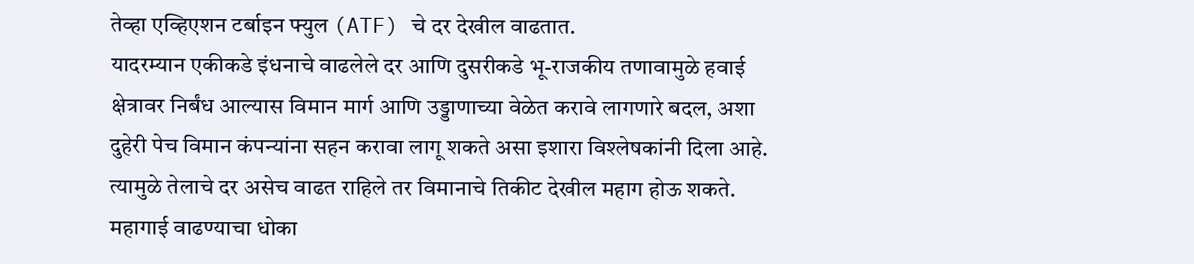तेव्हा एव्हिएशन टर्बाइन फ्युल (ATF) चे दर देखील वाढतात.
यादरम्यान एकीकडे इंधनाचे वाढलेले दर आणि दुसरीकडे भू-राजकीय तणावामुळे हवाई क्षेत्रावर निर्बंध आल्यास विमान मार्ग आणि उड्डाणाच्या वेळेत करावे लागणारे बदल, अशा दुहेरी पेच विमान कंपन्यांना सहन करावा लागू शकते असा इशारा विश्लेषकांनी दिला आहे. त्यामुळे तेलाचे दर असेच वाढत राहिले तर विमानाचे तिकीट देखील महाग होऊ शकते.
महागाई वाढण्याचा धोका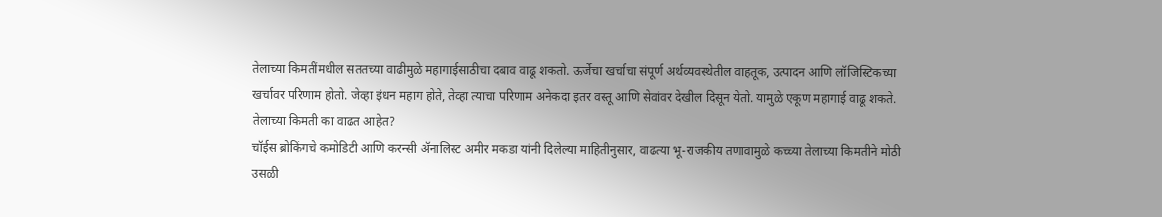तेलाच्या किमतींमधील सततच्या वाढीमुळे महागाईसाठीचा दबाव वाढू शकतो. ऊर्जेचा खर्चाचा संपूर्ण अर्थव्यवस्थेतील वाहतूक, उत्पादन आणि लॉजिस्टिकच्या खर्चावर परिणाम होतो. जेव्हा इंधन महाग होते, तेव्हा त्याचा परिणाम अनेकदा इतर वस्तू आणि सेवांवर देखील दिसून येतो. यामुळे एकूण महागाई वाढू शकते.
तेलाच्या किमती का वाढत आहेत?
चॉईस ब्रोकिंगचे कमोडिटी आणि करन्सी ॲनालिस्ट अमीर मकडा यांनी दिलेल्या माहितीनुसार, वाढत्या भू-राजकीय तणावामुळे कच्च्या तेलाच्या किमतीने मोठी उसळी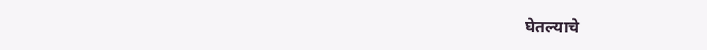घेतल्याचे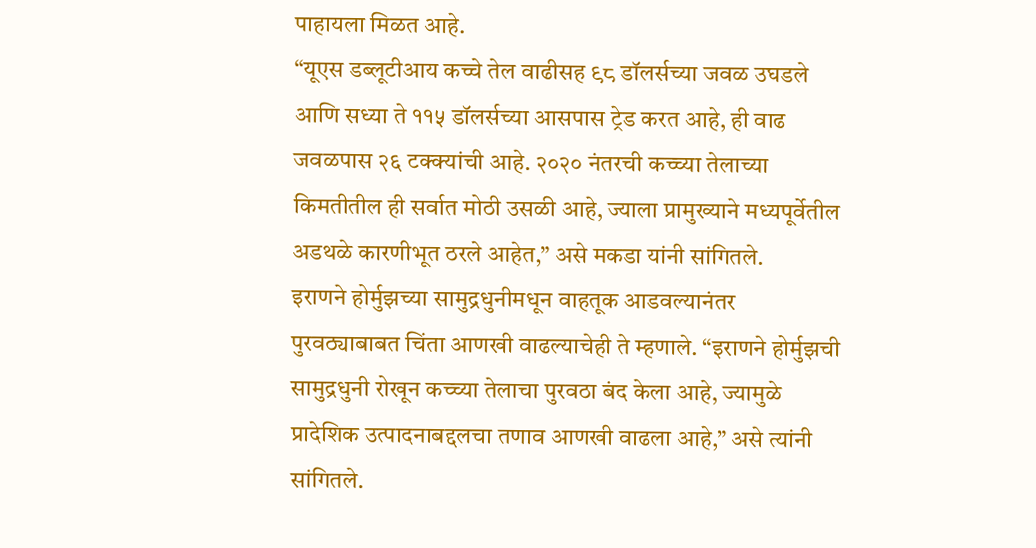पाहायला मिळत आहे.
“यूएस डब्लूटीआय कच्चे तेल वाढीसह ९८ डॉलर्सच्या जवळ उघडले आणि सध्या ते ११५ डॉलर्सच्या आसपास ट्रेड करत आहे, ही वाढ जवळपास २६ टक्क्यांची आहे. २०२० नंतरची कच्च्या तेलाच्या किमतीतील ही सर्वात मोठी उसळी आहे, ज्याला प्रामुख्याने मध्यपूर्वेतील अडथळे कारणीभूत ठरले आहेत,” असे मकडा यांनी सांगितले.
इराणने होर्मुझच्या सामुद्रधुनीमधून वाहतूक आडवल्यानंतर पुरवठ्याबाबत चिंता आणखी वाढल्याचेही ते म्हणाले. “इराणने होर्मुझची सामुद्रधुनी रोखून कच्च्या तेलाचा पुरवठा बंद केला आहे, ज्यामुळे प्रादेशिक उत्पादनाबद्दलचा तणाव आणखी वाढला आहे,” असे त्यांनी सांगितले.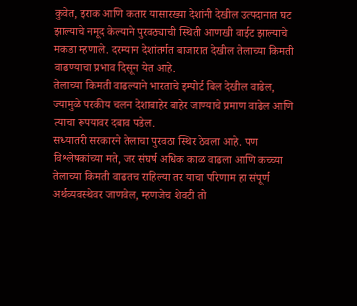कुवेत, इराक आणि कतार यासारख्या देशांनी देखील उत्पदानात घट झाल्याचे नमूद केल्याने पुरवठ्याची स्थिती आणखी वाईट झाल्याचे मकडा म्हणाले. दरम्यान देशांतर्गत बाजारात देखील तेलाच्या किमती वाढण्याचा प्रभाव दिसून येत आहे.
तेलाच्या किमती वाढल्याने भारताचे इम्पोर्ट बिल देखील वाढेल, ज्यामुळे परकीय चलन देशाबाहेर बाहेर जाण्याचे प्रमाण वाढेल आणि त्याचा रूपयावर दबाव पडेल.
सध्यातरी सरकारने तेलाचा पुरवठा स्थिर ठेवला आहे. पण विश्लेषकांच्या मते, जर संघर्ष अधिक काळ वाढला आणि कच्च्या तेलाच्या किमती वाढतच राहिल्या तर याचा परिणाम हा संपूर्ण अर्थव्यवस्थेवर जाणवेल, म्हणजेच शेवटी तो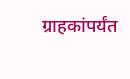ग्राहकांपर्यंत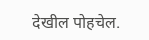देखील पोहचेल.